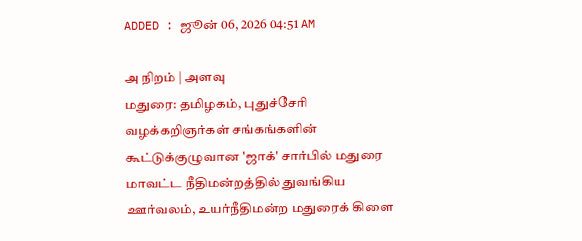ADDED : ஜூன் 06, 2026 04:51 AM

அ நிறம் | அளவு
மதுரை: தமிழகம், புதுச்சேரி வழக்கறிஞர்கள் சங்கங்களின் கூட்டுக்குழுவான 'ஜாக்' சார்பில் மதுரை மாவட்ட நீதிமன்றத்தில் துவங்கிய ஊர்வலம், உயர்நீதிமன்ற மதுரைக் கிளை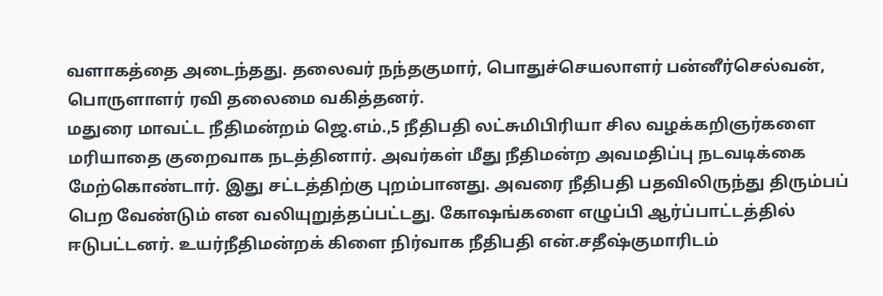வளாகத்தை அடைந்தது. தலைவர் நந்தகுமார், பொதுச்செயலாளர் பன்னீர்செல்வன், பொருளாளர் ரவி தலைமை வகித்தனர்.
மதுரை மாவட்ட நீதிமன்றம் ஜெ.எம்.,5 நீதிபதி லட்சுமிபிரியா சில வழக்கறிஞர்களை மரியாதை குறைவாக நடத்தினார். அவர்கள் மீது நீதிமன்ற அவமதிப்பு நடவடிக்கை மேற்கொண்டார். இது சட்டத்திற்கு புறம்பானது. அவரை நீதிபதி பதவிலிருந்து திரும்பப் பெற வேண்டும் என வலியுறுத்தப்பட்டது. கோஷங்களை எழுப்பி ஆர்ப்பாட்டத்தில் ஈடுபட்டனர். உயர்நீதிமன்றக் கிளை நிர்வாக நீதிபதி என்.சதீஷ்குமாரிடம்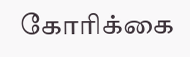கோரிக்கை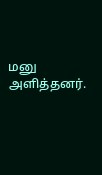மனு அளித்தனர்.